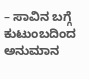– ಸಾವಿನ ಬಗ್ಗೆ ಕುಟುಂಬದಿಂದ ಅನುಮಾನ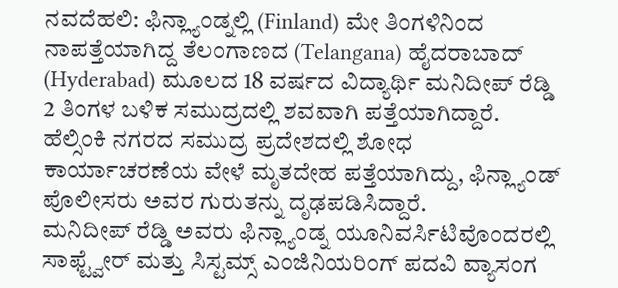ನವದೆಹಲಿ: ಫಿನ್ಲ್ಯಾಂಡ್ನಲ್ಲಿ (Finland) ಮೇ ತಿಂಗಳಿನಿಂದ ನಾಪತ್ತೆಯಾಗಿದ್ದ ತೆಲಂಗಾಣದ (Telangana) ಹೈದರಾಬಾದ್ (Hyderabad) ಮೂಲದ 18 ವರ್ಷದ ವಿದ್ಯಾರ್ಥಿ ಮನಿದೀಪ್ ರೆಡ್ಡಿ 2 ತಿಂಗಳ ಬಳಿಕ ಸಮುದ್ರದಲ್ಲಿ ಶವವಾಗಿ ಪತ್ತೆಯಾಗಿದ್ದಾರೆ. ಹೆಲ್ಸಿಂಕಿ ನಗರದ ಸಮುದ್ರ ಪ್ರದೇಶದಲ್ಲಿ ಶೋಧ ಕಾರ್ಯಾಚರಣೆಯ ವೇಳೆ ಮೃತದೇಹ ಪತ್ತೆಯಾಗಿದ್ದು, ಫಿನ್ಲ್ಯಾಂಡ್ ಪೊಲೀಸರು ಅವರ ಗುರುತನ್ನು ದೃಢಪಡಿಸಿದ್ದಾರೆ.
ಮನಿದೀಪ್ ರೆಡ್ಡಿ ಅವರು ಫಿನ್ಲ್ಯಾಂಡ್ನ ಯೂನಿವರ್ಸಿಟಿವೊಂದರಲ್ಲಿ ಸಾಫ್ಟ್ವೇರ್ ಮತ್ತು ಸಿಸ್ಟಮ್ಸ್ ಎಂಜಿನಿಯರಿಂಗ್ ಪದವಿ ವ್ಯಾಸಂಗ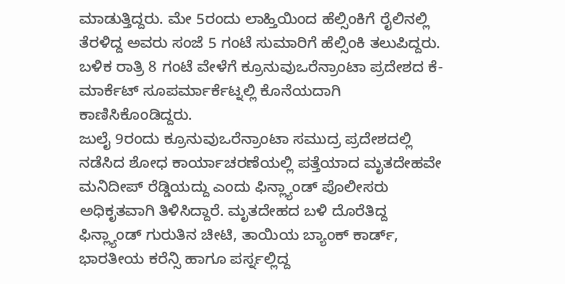ಮಾಡುತ್ತಿದ್ದರು. ಮೇ 5ರಂದು ಲಾಹ್ತಿಯಿಂದ ಹೆಲ್ಸಿಂಕಿಗೆ ರೈಲಿನಲ್ಲಿ ತೆರಳಿದ್ದ ಅವರು ಸಂಜೆ 5 ಗಂಟೆ ಸುಮಾರಿಗೆ ಹೆಲ್ಸಿಂಕಿ ತಲುಪಿದ್ದರು. ಬಳಿಕ ರಾತ್ರಿ 8 ಗಂಟೆ ವೇಳೆಗೆ ಕ್ರೂನುವುಒರೆನ್ರಾಂಟಾ ಪ್ರದೇಶದ ಕೆ-ಮಾರ್ಕೆಟ್ ಸೂಪರ್ಮಾರ್ಕೆಟ್ನಲ್ಲಿ ಕೊನೆಯದಾಗಿ ಕಾಣಿಸಿಕೊಂಡಿದ್ದರು.
ಜುಲೈ 9ರಂದು ಕ್ರೂನುವುಒರೆನ್ರಾಂಟಾ ಸಮುದ್ರ ಪ್ರದೇಶದಲ್ಲಿ ನಡೆಸಿದ ಶೋಧ ಕಾರ್ಯಾಚರಣೆಯಲ್ಲಿ ಪತ್ತೆಯಾದ ಮೃತದೇಹವೇ ಮನಿದೀಪ್ ರೆಡ್ಡಿಯದ್ದು ಎಂದು ಫಿನ್ಲ್ಯಾಂಡ್ ಪೊಲೀಸರು ಅಧಿಕೃತವಾಗಿ ತಿಳಿಸಿದ್ದಾರೆ. ಮೃತದೇಹದ ಬಳಿ ದೊರೆತಿದ್ದ ಫಿನ್ಲ್ಯಾಂಡ್ ಗುರುತಿನ ಚೀಟಿ, ತಾಯಿಯ ಬ್ಯಾಂಕ್ ಕಾರ್ಡ್, ಭಾರತೀಯ ಕರೆನ್ಸಿ ಹಾಗೂ ಪರ್ಸ್ನಲ್ಲಿದ್ದ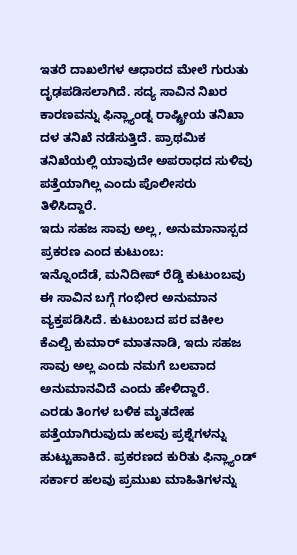ಇತರೆ ದಾಖಲೆಗಳ ಆಧಾರದ ಮೇಲೆ ಗುರುತು ದೃಢಪಡಿಸಲಾಗಿದೆ. ಸದ್ಯ ಸಾವಿನ ನಿಖರ ಕಾರಣವನ್ನು ಫಿನ್ಲ್ಯಾಂಡ್ನ ರಾಷ್ಟ್ರೀಯ ತನಿಖಾ ದಳ ತನಿಖೆ ನಡೆಸುತ್ತಿದೆ. ಪ್ರಾಥಮಿಕ ತನಿಖೆಯಲ್ಲಿ ಯಾವುದೇ ಅಪರಾಧದ ಸುಳಿವು ಪತ್ತೆಯಾಗಿಲ್ಲ ಎಂದು ಪೊಲೀಸರು ತಿಳಿಸಿದ್ದಾರೆ.
ಇದು ಸಹಜ ಸಾವು ಅಲ್ಲ, ಅನುಮಾನಾಸ್ಪದ ಪ್ರಕರಣ ಎಂದ ಕುಟುಂಬ:
ಇನ್ನೊಂದೆಡೆ, ಮನಿದೀಪ್ ರೆಡ್ಡಿ ಕುಟುಂಬವು ಈ ಸಾವಿನ ಬಗ್ಗೆ ಗಂಭೀರ ಅನುಮಾನ ವ್ಯಕ್ತಪಡಿಸಿದೆ. ಕುಟುಂಬದ ಪರ ವಕೀಲ ಕೆಎಲ್ಬಿ ಕುಮಾರ್ ಮಾತನಾಡಿ, ಇದು ಸಹಜ ಸಾವು ಅಲ್ಲ ಎಂದು ನಮಗೆ ಬಲವಾದ ಅನುಮಾನವಿದೆ ಎಂದು ಹೇಳಿದ್ದಾರೆ.
ಎರಡು ತಿಂಗಳ ಬಳಿಕ ಮೃತದೇಹ ಪತ್ತೆಯಾಗಿರುವುದು ಹಲವು ಪ್ರಶ್ನೆಗಳನ್ನು ಹುಟ್ಟುಹಾಕಿದೆ. ಪ್ರಕರಣದ ಕುರಿತು ಫಿನ್ಲ್ಯಾಂಡ್ ಸರ್ಕಾರ ಹಲವು ಪ್ರಮುಖ ಮಾಹಿತಿಗಳನ್ನು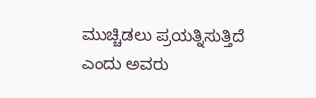ಮುಚ್ಚಿಡಲು ಪ್ರಯತ್ನಿಸುತ್ತಿದೆ ಎಂದು ಅವರು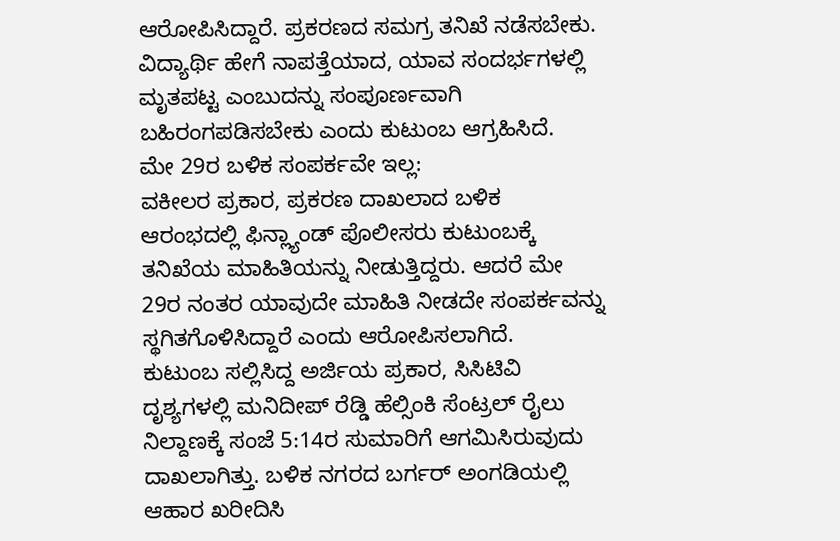ಆರೋಪಿಸಿದ್ದಾರೆ. ಪ್ರಕರಣದ ಸಮಗ್ರ ತನಿಖೆ ನಡೆಸಬೇಕು. ವಿದ್ಯಾರ್ಥಿ ಹೇಗೆ ನಾಪತ್ತೆಯಾದ, ಯಾವ ಸಂದರ್ಭಗಳಲ್ಲಿ ಮೃತಪಟ್ಟ ಎಂಬುದನ್ನು ಸಂಪೂರ್ಣವಾಗಿ ಬಹಿರಂಗಪಡಿಸಬೇಕು ಎಂದು ಕುಟುಂಬ ಆಗ್ರಹಿಸಿದೆ.
ಮೇ 29ರ ಬಳಿಕ ಸಂಪರ್ಕವೇ ಇಲ್ಲ:
ವಕೀಲರ ಪ್ರಕಾರ, ಪ್ರಕರಣ ದಾಖಲಾದ ಬಳಿಕ ಆರಂಭದಲ್ಲಿ ಫಿನ್ಲ್ಯಾಂಡ್ ಪೊಲೀಸರು ಕುಟುಂಬಕ್ಕೆ ತನಿಖೆಯ ಮಾಹಿತಿಯನ್ನು ನೀಡುತ್ತಿದ್ದರು. ಆದರೆ ಮೇ 29ರ ನಂತರ ಯಾವುದೇ ಮಾಹಿತಿ ನೀಡದೇ ಸಂಪರ್ಕವನ್ನು ಸ್ಥಗಿತಗೊಳಿಸಿದ್ದಾರೆ ಎಂದು ಆರೋಪಿಸಲಾಗಿದೆ.
ಕುಟುಂಬ ಸಲ್ಲಿಸಿದ್ದ ಅರ್ಜಿಯ ಪ್ರಕಾರ, ಸಿಸಿಟಿವಿ ದೃಶ್ಯಗಳಲ್ಲಿ ಮನಿದೀಪ್ ರೆಡ್ಡಿ ಹೆಲ್ಸಿಂಕಿ ಸೆಂಟ್ರಲ್ ರೈಲು ನಿಲ್ದಾಣಕ್ಕೆ ಸಂಜೆ 5:14ರ ಸುಮಾರಿಗೆ ಆಗಮಿಸಿರುವುದು ದಾಖಲಾಗಿತ್ತು. ಬಳಿಕ ನಗರದ ಬರ್ಗರ್ ಅಂಗಡಿಯಲ್ಲಿ ಆಹಾರ ಖರೀದಿಸಿ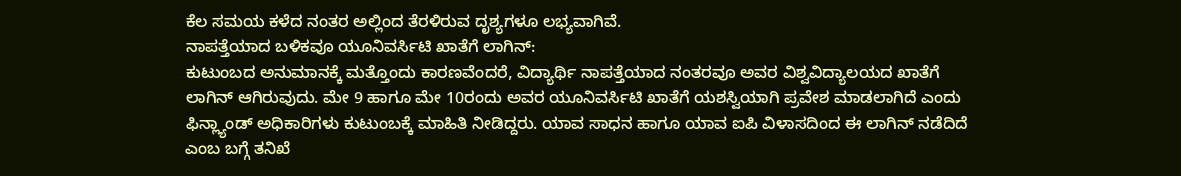ಕೆಲ ಸಮಯ ಕಳೆದ ನಂತರ ಅಲ್ಲಿಂದ ತೆರಳಿರುವ ದೃಶ್ಯಗಳೂ ಲಭ್ಯವಾಗಿವೆ.
ನಾಪತ್ತೆಯಾದ ಬಳಿಕವೂ ಯೂನಿವರ್ಸಿಟಿ ಖಾತೆಗೆ ಲಾಗಿನ್:
ಕುಟುಂಬದ ಅನುಮಾನಕ್ಕೆ ಮತ್ತೊಂದು ಕಾರಣವೆಂದರೆ, ವಿದ್ಯಾರ್ಥಿ ನಾಪತ್ತೆಯಾದ ನಂತರವೂ ಅವರ ವಿಶ್ವವಿದ್ಯಾಲಯದ ಖಾತೆಗೆ ಲಾಗಿನ್ ಆಗಿರುವುದು. ಮೇ 9 ಹಾಗೂ ಮೇ 10ರಂದು ಅವರ ಯೂನಿವರ್ಸಿಟಿ ಖಾತೆಗೆ ಯಶಸ್ವಿಯಾಗಿ ಪ್ರವೇಶ ಮಾಡಲಾಗಿದೆ ಎಂದು ಫಿನ್ಲ್ಯಾಂಡ್ ಅಧಿಕಾರಿಗಳು ಕುಟುಂಬಕ್ಕೆ ಮಾಹಿತಿ ನೀಡಿದ್ದರು. ಯಾವ ಸಾಧನ ಹಾಗೂ ಯಾವ ಐಪಿ ವಿಳಾಸದಿಂದ ಈ ಲಾಗಿನ್ ನಡೆದಿದೆ ಎಂಬ ಬಗ್ಗೆ ತನಿಖೆ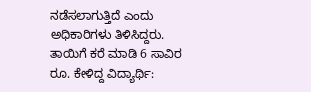ನಡೆಸಲಾಗುತ್ತಿದೆ ಎಂದು ಅಧಿಕಾರಿಗಳು ತಿಳಿಸಿದ್ದರು.
ತಾಯಿಗೆ ಕರೆ ಮಾಡಿ 6 ಸಾವಿರ ರೂ. ಕೇಳಿದ್ದ ವಿದ್ಯಾರ್ಥಿ: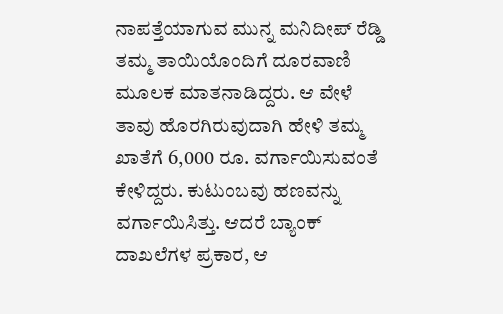ನಾಪತ್ತೆಯಾಗುವ ಮುನ್ನ ಮನಿದೀಪ್ ರೆಡ್ಡಿ ತಮ್ಮ ತಾಯಿಯೊಂದಿಗೆ ದೂರವಾಣಿ ಮೂಲಕ ಮಾತನಾಡಿದ್ದರು. ಆ ವೇಳೆ ತಾವು ಹೊರಗಿರುವುದಾಗಿ ಹೇಳಿ ತಮ್ಮ ಖಾತೆಗೆ 6,000 ರೂ. ವರ್ಗಾಯಿಸುವಂತೆ ಕೇಳಿದ್ದರು. ಕುಟುಂಬವು ಹಣವನ್ನು ವರ್ಗಾಯಿಸಿತ್ತು. ಆದರೆ ಬ್ಯಾಂಕ್ ದಾಖಲೆಗಳ ಪ್ರಕಾರ, ಆ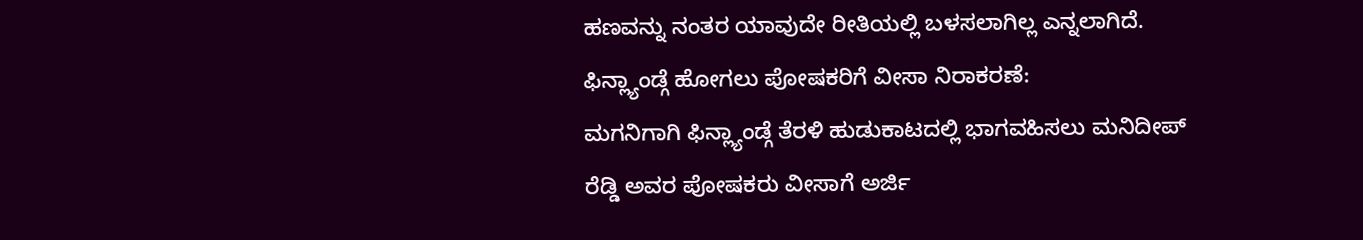ಹಣವನ್ನು ನಂತರ ಯಾವುದೇ ರೀತಿಯಲ್ಲಿ ಬಳಸಲಾಗಿಲ್ಲ ಎನ್ನಲಾಗಿದೆ.
ಫಿನ್ಲ್ಯಾಂಡ್ಗೆ ಹೋಗಲು ಪೋಷಕರಿಗೆ ವೀಸಾ ನಿರಾಕರಣೆ:
ಮಗನಿಗಾಗಿ ಫಿನ್ಲ್ಯಾಂಡ್ಗೆ ತೆರಳಿ ಹುಡುಕಾಟದಲ್ಲಿ ಭಾಗವಹಿಸಲು ಮನಿದೀಪ್ ರೆಡ್ಡಿ ಅವರ ಪೋಷಕರು ವೀಸಾಗೆ ಅರ್ಜಿ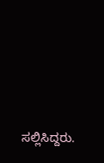ಸಲ್ಲಿಸಿದ್ದರು.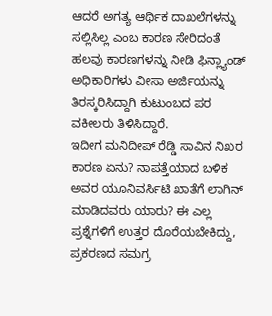ಆದರೆ ಅಗತ್ಯ ಆರ್ಥಿಕ ದಾಖಲೆಗಳನ್ನು ಸಲ್ಲಿಸಿಲ್ಲ ಎಂಬ ಕಾರಣ ಸೇರಿದಂತೆ ಹಲವು ಕಾರಣಗಳನ್ನು ನೀಡಿ ಫಿನ್ಲ್ಯಾಂಡ್ ಅಧಿಕಾರಿಗಳು ವೀಸಾ ಅರ್ಜಿಯನ್ನು ತಿರಸ್ಕರಿಸಿದ್ದಾಗಿ ಕುಟುಂಬದ ಪರ ವಕೀಲರು ತಿಳಿಸಿದ್ದಾರೆ.
ಇದೀಗ ಮನಿದೀಪ್ ರೆಡ್ಡಿ ಸಾವಿನ ನಿಖರ ಕಾರಣ ಏನು? ನಾಪತ್ತೆಯಾದ ಬಳಿಕ ಅವರ ಯೂನಿವರ್ಸಿಟಿ ಖಾತೆಗೆ ಲಾಗಿನ್ ಮಾಡಿದವರು ಯಾರು? ಈ ಎಲ್ಲ ಪ್ರಶ್ನೆಗಳಿಗೆ ಉತ್ತರ ದೊರೆಯಬೇಕಿದ್ದು, ಪ್ರಕರಣದ ಸಮಗ್ರ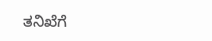ತನಿಖೆಗೆ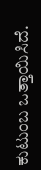ಕುಟುಂಬ ಒತ್ತಾಯಿಸಿದೆ.